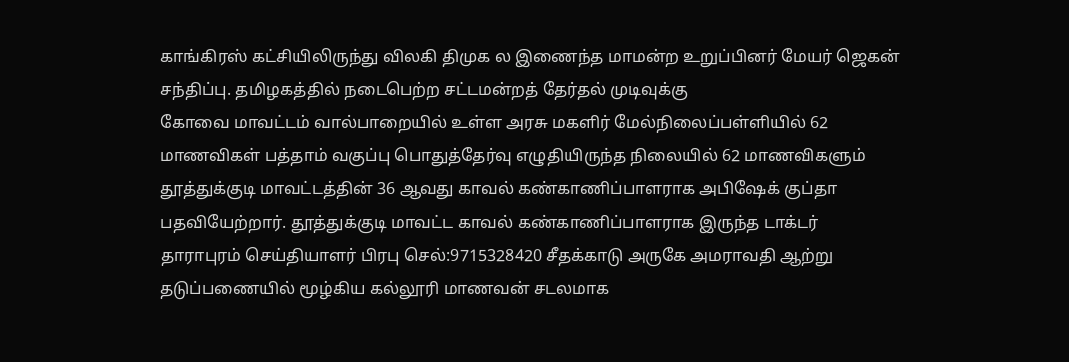காங்கிரஸ் கட்சியிலிருந்து விலகி திமுக ல இணைந்த மாமன்ற உறுப்பினர் மேயர் ஜெகன் சந்திப்பு. தமிழகத்தில் நடைபெற்ற சட்டமன்றத் தேர்தல் முடிவுக்கு
கோவை மாவட்டம் வால்பாறையில் உள்ள அரசு மகளிர் மேல்நிலைப்பள்ளியில் 62 மாணவிகள் பத்தாம் வகுப்பு பொதுத்தேர்வு எழுதியிருந்த நிலையில் 62 மாணவிகளும்
தூத்துக்குடி மாவட்டத்தின் 36 ஆவது காவல் கண்காணிப்பாளராக அபிஷேக் குப்தா பதவியேற்றார். தூத்துக்குடி மாவட்ட காவல் கண்காணிப்பாளராக இருந்த டாக்டர்
தாராபுரம் செய்தியாளர் பிரபு செல்:9715328420 சீதக்காடு அருகே அமராவதி ஆற்று தடுப்பணையில் மூழ்கிய கல்லூரி மாணவன் சடலமாக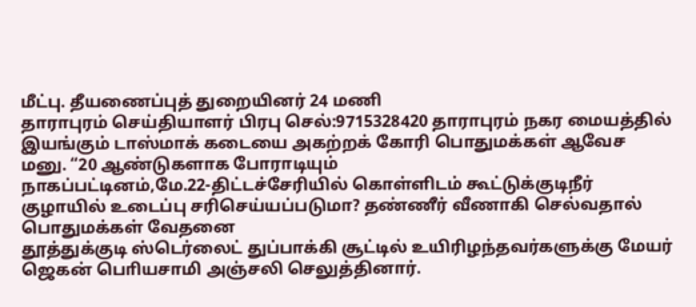மீட்பு. தீயணைப்புத் துறையினர் 24 மணி
தாராபுரம் செய்தியாளர் பிரபு செல்:9715328420 தாராபுரம் நகர மையத்தில் இயங்கும் டாஸ்மாக் கடையை அகற்றக் கோரி பொதுமக்கள் ஆவேச மனு. “20 ஆண்டுகளாக போராடியும்
நாகப்பட்டினம்,மே.22-திட்டச்சேரியில் கொள்ளிடம் கூட்டுக்குடிநீர் குழாயில் உடைப்பு சரிசெய்யப்படுமா? தண்ணீர் வீணாகி செல்வதால் பொதுமக்கள் வேதனை
தூத்துக்குடி ஸ்டெர்லைட் துப்பாக்கி சூட்டில் உயிரிழந்தவர்களுக்கு மேயர் ஜெகன் பொியசாமி அஞ்சலி செலுத்தினார்.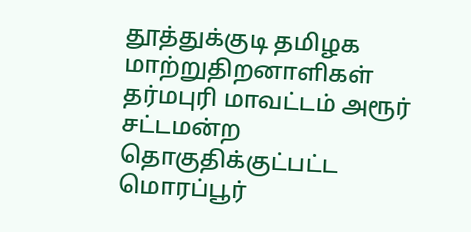தூத்துக்குடி தமிழக மாற்றுதிறனாளிகள்
தர்மபுரி மாவட்டம் அரூர் சட்டமன்ற தொகுதிக்குட்பட்ட மொரப்பூர்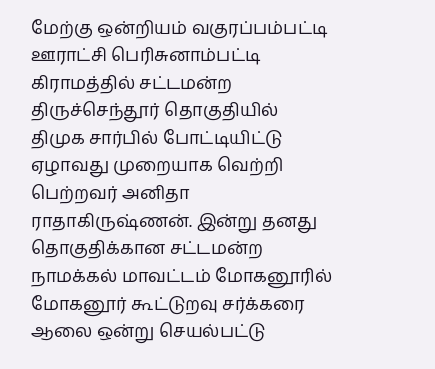மேற்கு ஒன்றியம் வகுரப்பம்பட்டி ஊராட்சி பெரிசுனாம்பட்டி கிராமத்தில் சட்டமன்ற
திருச்செந்தூர் தொகுதியில் திமுக சார்பில் போட்டியிட்டு ஏழாவது முறையாக வெற்றி பெற்றவர் அனிதா ராதாகிருஷ்ணன். இன்று தனது தொகுதிக்கான சட்டமன்ற
நாமக்கல் மாவட்டம் மோகனூரில் மோகனூர் கூட்டுறவு சர்க்கரை ஆலை ஒன்று செயல்பட்டு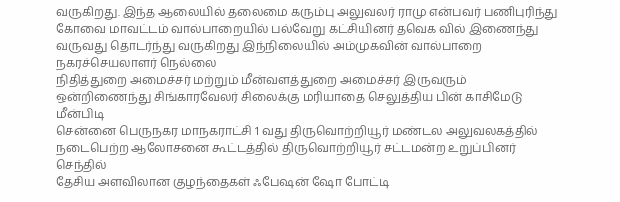வருகிறது. இந்த ஆலையில் தலைமை கரும்பு அலுவலர் ராமு என்பவர் பணிபுரிந்து
கோவை மாவட்டம் வால்பாறையில் பல்வேறு கட்சியினர் தவெக வில் இணைந்து வருவது தொடர்ந்து வருகிறது இந்நிலையில் அம்முகவின் வால்பாறை நகரச்செயலாளர் நெல்லை
நிதித்துறை அமைச்சர் மற்றும் மீன்வளத்துறை அமைச்சர் இருவரும் ஒன்றிணைந்து சிங்காரவேலர் சிலைக்கு மரியாதை செலுத்திய பின் காசிமேடு மீன்பிடி
சென்னை பெருநகர மாநகராட்சி 1 வது திருவொற்றியூர் மண்டல அலுவலகத்தில் நடைபெற்ற ஆலோசனை கூட்டத்தில் திருவொற்றியூர் சட்டமன்ற உறுப்பினர் செந்தில்
தேசிய அளவிலான குழந்தைகள் ஃபேஷன் ஷோ போட்டி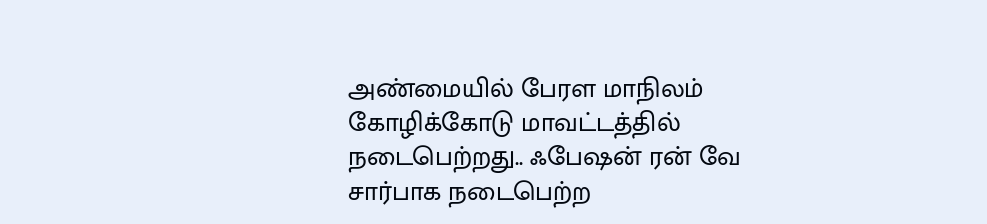அண்மையில் பேரள மாநிலம் கோழிக்கோடு மாவட்டத்தில் நடைபெற்றது.. ஃபேஷன் ரன் வே சார்பாக நடைபெற்ற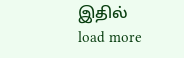இதில்
load more